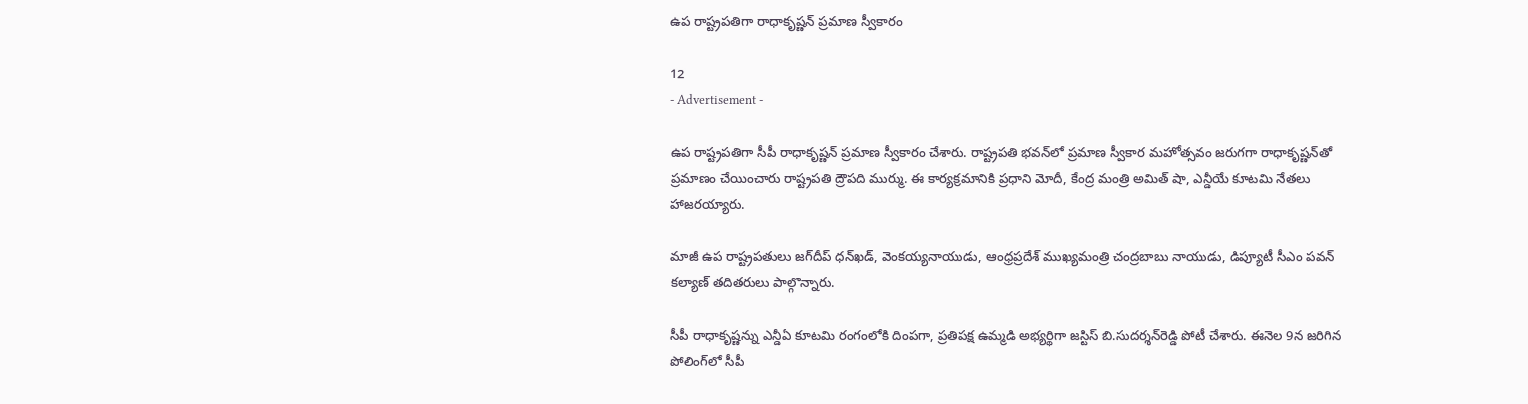ఉప రాష్ట్రపతిగా రాధాకృష్ణన్ ప్రమాణ స్వీకారం

12
- Advertisement -

ఉప రాష్ట్రపతిగా సీపీ రాధాకృష్ణన్ ప్రమాణ స్వీకారం చేశారు. రాష్ట్రపతి భవన్‌లో ప్రమాణ స్వీకార మహోత్సవం జరుగగా రాధాకృష్ణన్‌తో ప్రమాణం చేయించారు రాష్ట్రపతి ద్రౌపది ముర్ము. ఈ కార్యక్రమానికి ప్రధాని మోదీ, కేంద్ర మంత్రి అమిత్ షా, ఎన్డీయే కూటమి నేతలు హాజరయ్యారు.

మాజీ ఉప రాష్ట్రపతులు జగ్‌దీప్‌ ధన్‌ఖడ్‌, వెంకయ్యనాయుడు, ఆంధ్రప్రదేశ్ ముఖ్యమంత్రి చంద్రబాబు నాయుడు, డిప్యూటీ సీఎం పవన్‌ కల్యాణ్‌ తదితరులు పాల్గొన్నారు.

సీపీ రాధాకృష్ణన్ను ఎన్డీఏ కూటమి రంగంలోకి దింపగా, ప్రతిపక్ష ఉమ్మడి అభ్యర్థిగా జస్టిస్‌ బి.సుదర్శన్‌రెడ్డి పోటీ చేశారు. ఈనెల 9న జరిగిన పోలింగ్‌లో సీపీ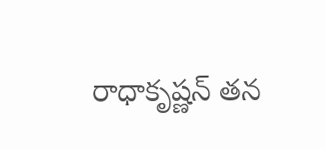రాధాకృష్ణన్‌ తన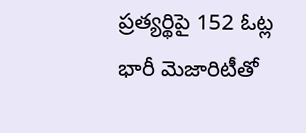ప్రత్యర్థిపై 152 ఓట్ల భారీ మెజారిటీతో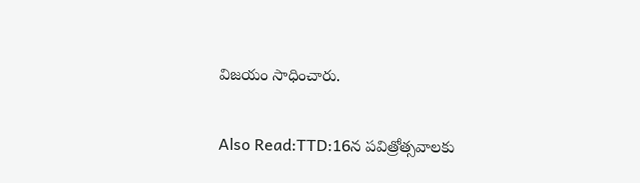విజయం సాధించారు.

Also Read:TTD:16న పవిత్రోత్సవాలకు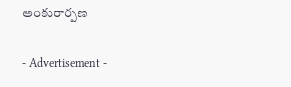అంకురార్పణ

- Advertisement -